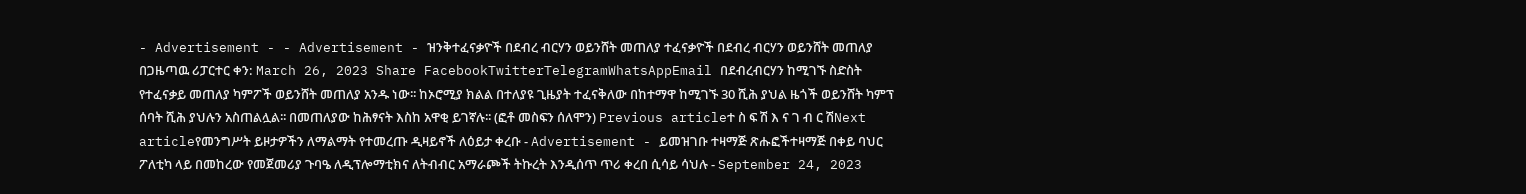- Advertisement - - Advertisement - ዝንቅተፈናቃዮች በደብረ ብርሃን ወይንሸት መጠለያ ተፈናቃዮች በደብረ ብርሃን ወይንሸት መጠለያ በጋዜጣዉ ሪፓርተር ቀን: March 26, 2023 Share FacebookTwitterTelegramWhatsAppEmail በደብረብርሃን ከሚገኙ ስድስት የተፈናቃይ መጠለያ ካምፖች ወይንሸት መጠለያ አንዱ ነው፡፡ ከኦሮሚያ ክልል በተለያዩ ጊዜያት ተፈናቅለው በከተማዋ ከሚገኙ 30 ሺሕ ያህል ዜጎች ወይንሸት ካምፕ ሰባት ሺሕ ያህሉን አስጠልሏል፡፡ በመጠለያው ከሕፃናት እስከ አዋቂ ይገኛሉ፡፡ (ፎቶ መስፍን ሰለሞን) Previous articleተ ስ ፍ ሽ እ ና ገ ብ ር ሽNext articleየመንግሥት ይዞታዎችን ለማልማት የተመረጡ ዲዛይኖች ለዕይታ ቀረቡ - Advertisement - ይመዝገቡ ተዛማጅ ጽሑፎችተዛማጅ በቀይ ባህር ፖለቲካ ላይ በመከረው የመጀመሪያ ጉባዔ ለዲፕሎማቲክና ለትብብር አማራጮች ትኩረት እንዲሰጥ ጥሪ ቀረበ ሲሳይ ሳህሉ - September 24, 2023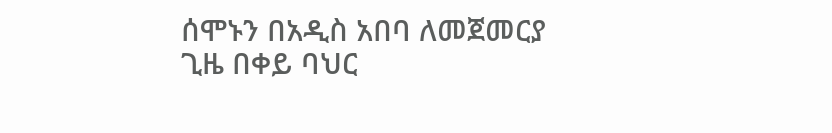ሰሞኑን በአዲስ አበባ ለመጀመርያ ጊዜ በቀይ ባህር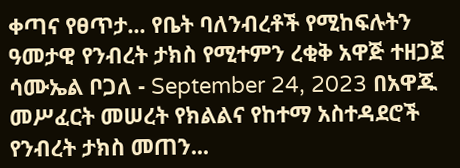ቀጣና የፀጥታ... የቤት ባለንብረቶች የሚከፍሉትን ዓመታዊ የንብረት ታክስ የሚተምን ረቂቅ አዋጅ ተዘጋጀ ሳሙኤል ቦጋለ - September 24, 2023 በአዋጁ መሥፈርት መሠረት የክልልና የከተማ አስተዳደሮች የንብረት ታክስ መጠን...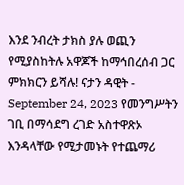እንደ ንብረት ታክስ ያሉ ወጪን የሚያስከትሉ አዋጆች ከማኅበረሰብ ጋር ምክክርን ይሻሉ! ናታን ዳዊት - September 24, 2023 የመንግሥትን ገቢ በማሳደግ ረገድ አስተዋጽኦ እንዳላቸው የሚታመኑት የተጨማሪ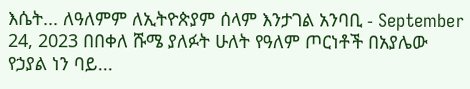እሴት... ለዓለምም ለኢትዮጵያም ሰላም እንታገል አንባቢ - September 24, 2023 በበቀለ ሹሜ ያለፉት ሁለት የዓለም ጦርነቶች በአያሌው የኃያል ነን ባይ...